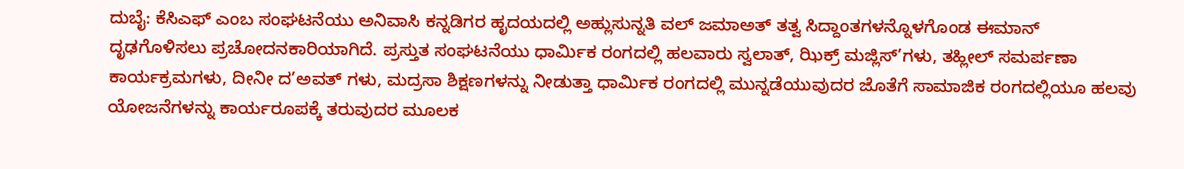ದುಬೈ: ಕೆಸಿಎಫ್ ಎಂಬ ಸಂಘಟನೆಯು ಅನಿವಾಸಿ ಕನ್ನಡಿಗರ ಹೃದಯದಲ್ಲಿ ಅಹ್ಲುಸುನ್ನತಿ ವಲ್ ಜಮಾಅತ್ ತತ್ವ ಸಿದ್ದಾಂತಗಳನ್ನೊಳಗೊಂಡ ಈಮಾನ್ ದೃಢಗೊಳಿಸಲು ಪ್ರಚೋದನಕಾರಿಯಾಗಿದೆ. ಪ್ರಸ್ತುತ ಸಂಘಟನೆಯು ಧಾರ್ಮಿಕ ರಂಗದಲ್ಲಿ ಹಲವಾರು ಸ್ವಲಾತ್, ಝಿಕ್ರ್ ಮಜ್ಲಿಸ್’ಗಳು, ತಹ್ಲೀಲ್ ಸಮರ್ಪಣಾ ಕಾರ್ಯಕ್ರಮಗಳು, ದೀನೀ ದ’ಅವತ್ ಗಳು, ಮದ್ರಸಾ ಶಿಕ್ಷಣಗಳನ್ನು ನೀಡುತ್ತಾ ಧಾರ್ಮಿಕ ರಂಗದಲ್ಲಿ ಮುನ್ನಡೆಯುವುದರ ಜೊತೆಗೆ ಸಾಮಾಜಿಕ ರಂಗದಲ್ಲಿಯೂ ಹಲವು ಯೋಜನೆಗಳನ್ನು ಕಾರ್ಯರೂಪಕ್ಕೆ ತರುವುದರ ಮೂಲಕ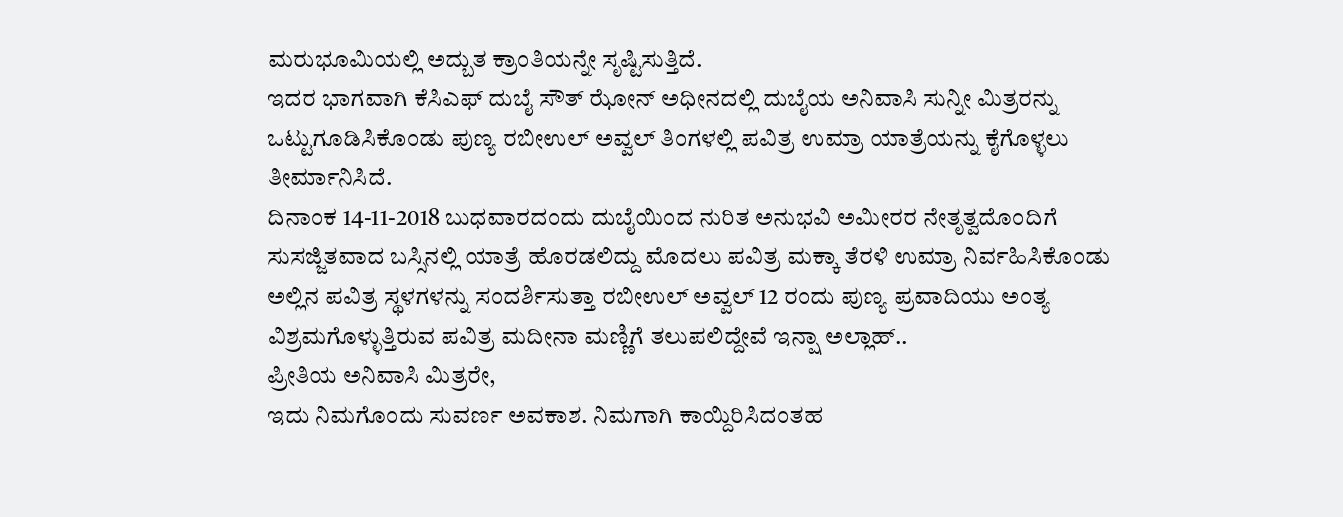ಮರುಭೂಮಿಯಲ್ಲಿ ಅದ್ಬುತ ಕ್ರಾಂತಿಯನ್ನೇ ಸೃಷ್ಟಿಸುತ್ತಿದೆ.
ಇದರ ಭಾಗವಾಗಿ ಕೆಸಿಎಫ್ ದುಬೈ ಸೌತ್ ಝೋನ್ ಅಧೀನದಲ್ಲಿ ದುಬೈಯ ಅನಿವಾಸಿ ಸುನ್ನೀ ಮಿತ್ರರನ್ನು ಒಟ್ಟುಗೂಡಿಸಿಕೊಂಡು ಪುಣ್ಯ ರಬೀಉಲ್ ಅವ್ವಲ್ ತಿಂಗಳಲ್ಲಿ ಪವಿತ್ರ ಉಮ್ರಾ ಯಾತ್ರೆಯನ್ನು ಕೈಗೊಳ್ಳಲು ತೀರ್ಮಾನಿಸಿದೆ.
ದಿನಾಂಕ 14-11-2018 ಬುಧವಾರದಂದು ದುಬೈಯಿಂದ ನುರಿತ ಅನುಭವಿ ಅಮೀರರ ನೇತೃತ್ವದೊಂದಿಗೆ ಸುಸಜ್ಜಿತವಾದ ಬಸ್ಸಿನಲ್ಲಿ ಯಾತ್ರೆ ಹೊರಡಲಿದ್ದು ಮೊದಲು ಪವಿತ್ರ ಮಕ್ಕಾ ತೆರಳಿ ಉಮ್ರಾ ನಿರ್ವಹಿಸಿಕೊಂಡು ಅಲ್ಲಿನ ಪವಿತ್ರ ಸ್ಥಳಗಳನ್ನು ಸಂದರ್ಶಿಸುತ್ತಾ ರಬೀಉಲ್ ಅವ್ವಲ್ 12 ರಂದು ಪುಣ್ಯ ಪ್ರವಾದಿಯು ಅಂತ್ಯ ವಿಶ್ರಮಗೊಳ್ಳುತ್ತಿರುವ ಪವಿತ್ರ ಮದೀನಾ ಮಣ್ಣಿಗೆ ತಲುಪಲಿದ್ದೇವೆ ಇನ್ಷಾ ಅಲ್ಲಾಹ್..
ಪ್ರೀತಿಯ ಅನಿವಾಸಿ ಮಿತ್ರರೇ,
ಇದು ನಿಮಗೊಂದು ಸುವರ್ಣ ಅವಕಾಶ. ನಿಮಗಾಗಿ ಕಾಯ್ದಿರಿಸಿದಂತಹ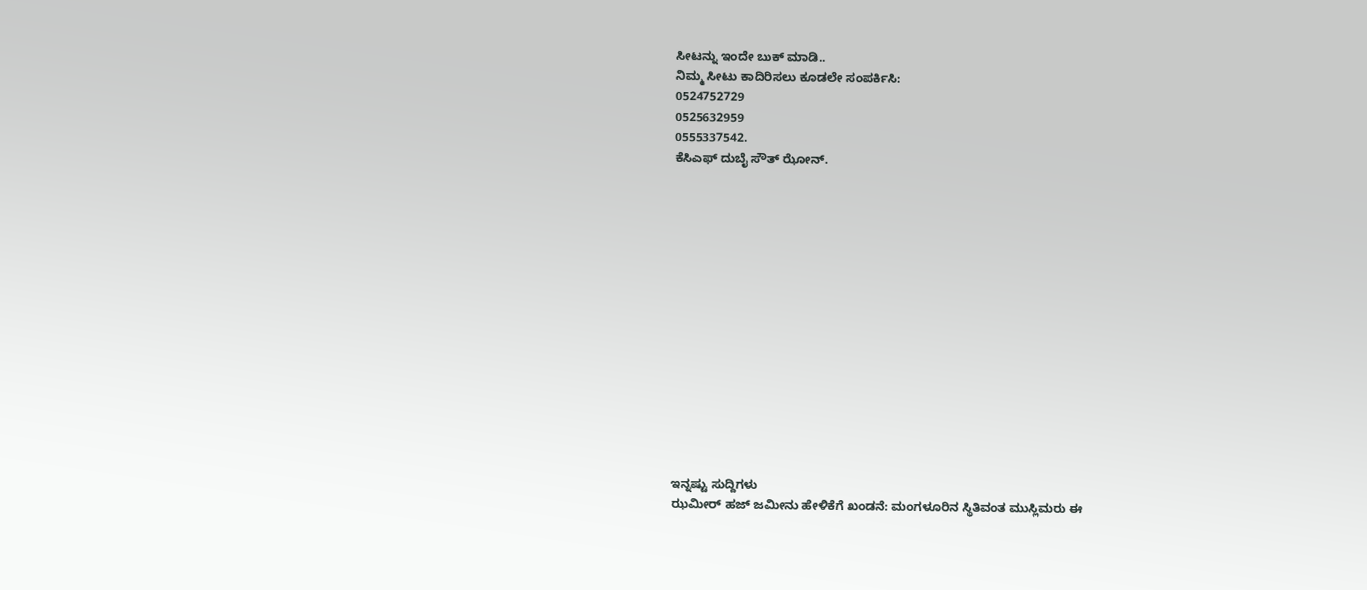ಸೀಟನ್ನು ಇಂದೇ ಬುಕ್ ಮಾಡಿ..
ನಿಮ್ಮ ಸೀಟು ಕಾದಿರಿಸಲು ಕೂಡಲೇ ಸಂಪರ್ಕಿಸಿ:
0524752729
0525632959
0555337542.
ಕೆಸಿಎಫ್ ದುಬೈ ಸೌತ್ ಝೋನ್.















ಇನ್ನಷ್ಟು ಸುದ್ದಿಗಳು
ಝಮೀರ್ ಹಜ್ ಜಮೀನು ಹೇಳಿಕೆಗೆ ಖಂಡನೆ: ಮಂಗಳೂರಿನ ಸ್ಥಿತಿವಂತ ಮುಸ್ಲಿಮರು ಈ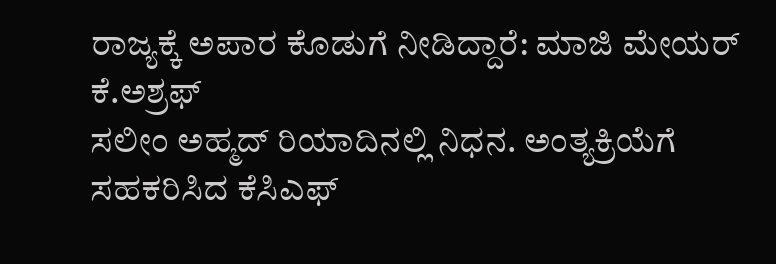ರಾಜ್ಯಕ್ಕೆ ಅಪಾರ ಕೊಡುಗೆ ನೀಡಿದ್ದಾರೆ: ಮಾಜಿ ಮೇಯರ್ ಕೆ.ಅಶ್ರಫ್
ಸಲೀಂ ಅಹ್ಮದ್ ರಿಯಾದಿನಲ್ಲಿ ನಿಧನ. ಅಂತ್ಯಕ್ರಿಯೆಗೆ ಸಹಕರಿಸಿದ ಕೆಸಿಎಫ್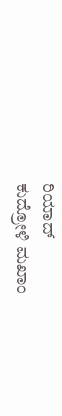ರಿಯಾದ್
ಕುದ್ರೋಳಿ ಮಖಾಂ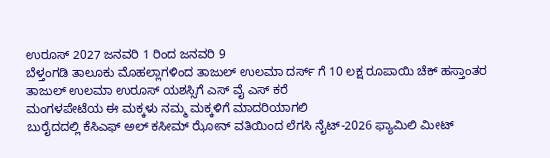ಉರೂಸ್ 2027 ಜನವರಿ 1 ರಿಂದ ಜನವರಿ 9
ಬೆಳ್ತಂಗಡಿ ತಾಲೂಕು ಮೊಹಲ್ಲಾಗಳಿಂದ ತಾಜುಲ್ ಉಲಮಾ ದರ್ಸ್ ಗೆ 10 ಲಕ್ಷ ರೂಪಾಯಿ ಚೆಕ್ ಹಸ್ತಾಂತರ
ತಾಜುಲ್ ಉಲಮಾ ಉರೂಸ್ ಯಶಸ್ಸಿಗೆ ಎಸ್ ವೈ ಎಸ್ ಕರೆ
ಮಂಗಳಪೇಟೆಯ ಈ ಮಕ್ಕಳು ನಮ್ಮ ಮಕ್ಕಳಿಗೆ ಮಾದರಿಯಾಗಲಿ
ಬುರೈದದಲ್ಲಿ ಕೆಸಿಎಫ್ ಅಲ್ ಕಸೀಮ್ ಝೋನ್ ವತಿಯಿಂದ ಲೆಗಸಿ ನೈಟ್-2026 ಫ್ಯಾಮಿಲಿ ಮೀಟ್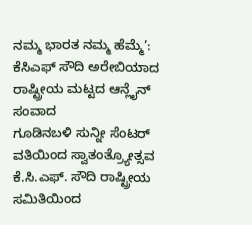ನಮ್ಮ ಭಾರತ ನಮ್ಮ ಹೆಮ್ಮೆ’: ಕೆಸಿಎಫ್ ಸೌದಿ ಅರೇಬಿಯಾದ ರಾಷ್ಟ್ರೀಯ ಮಟ್ಟದ ಆನ್ಲೈನ್ ಸಂವಾದ
ಗೂಡಿನಬಳಿ ಸುನ್ನೀ ಸೆಂಟರ್ ವತಿಯಿಂದ ಸ್ವಾತಂತ್ರ್ಯೋತ್ಸವ
ಕೆ.ಸಿ.ಎಫ್. ಸೌದಿ ರಾಷ್ಟ್ರೀಯ ಸಮಿತಿಯಿಂದ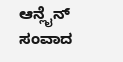ಆನ್ಲೈನ್ ಸಂವಾದ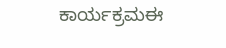ಕಾರ್ಯಕ್ರಮಈ